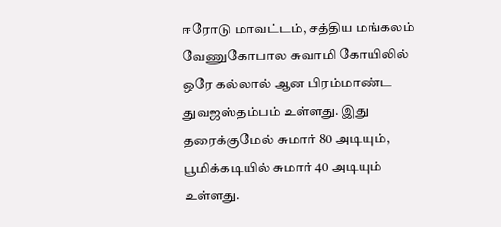ஈரோடு மாவட்டம், சத்திய மங்கலம் வேணுகோபால சுவாமி கோயிலில் ஒரே கல்லால் ஆன பிரம்மாண்ட துவஜஸ்தம்பம் உள்ளது. இது தரைக்குமேல் சுமார் 80 அடியும், பூமிக்கடியில் சுமார் 40 அடியும் உள்ளது.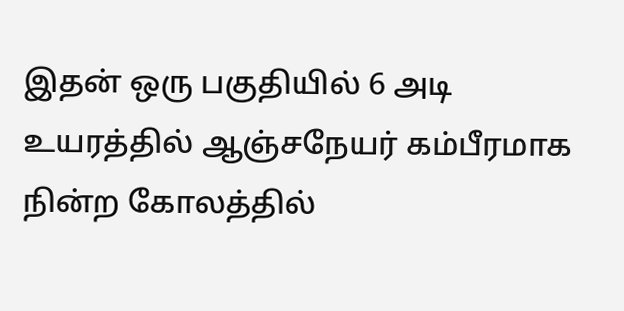இதன் ஒரு பகுதியில் 6 அடி உயரத்தில் ஆஞ்சநேயர் கம்பீரமாக நின்ற கோலத்தில்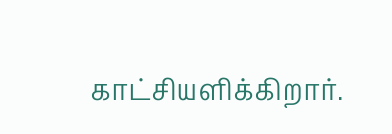காட்சியளிக்கிறார்.